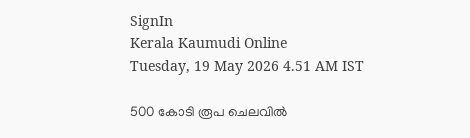SignIn
Kerala Kaumudi Online
Tuesday, 19 May 2026 4.51 AM IST

500 കോടി രൂപ ചെലവിൽ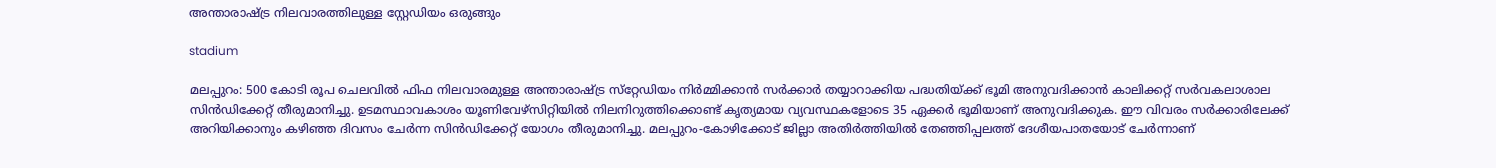അന്താരാഷ്ട്ര നിലവാരത്തിലുള്ള സ്റ്റേഡിയം ഒരുങ്ങും

stadium

മലപ്പുറം: 500 കോടി രൂപ ചെലവിൽ ഫിഫ നിലവാരമുള്ള അന്താരാഷ്ട്ര സ്‌റ്റേഡിയം നിർമ്മിക്കാൻ സർക്കാർ തയ്യാറാക്കിയ പദ്ധതിയ്ക്ക് ഭൂമി അനുവദിക്കാൻ കാലിക്കറ്റ് സർവകലാശാല സിൻഡിക്കേറ്റ് തീരുമാനിച്ചു. ഉടമസ്ഥാവകാശം യൂണിവേഴ്സിറ്റിയിൽ നിലനിറുത്തിക്കൊണ്ട് കൃത്യമായ വ്യവസ്ഥകളോടെ 35 ഏക്കർ ഭൂമിയാണ് അനുവദിക്കുക. ഈ വിവരം സർക്കാരിലേക്ക് അറിയിക്കാനും കഴിഞ്ഞ ദിവസം ചേർന്ന സിൻഡിക്കേറ്റ് യോഗം തീരുമാനിച്ചു. മലപ്പുറം-കോഴിക്കോട് ജില്ലാ അതിർത്തിയിൽ തേഞ്ഞിപ്പലത്ത് ദേശീയപാതയോട് ചേർന്നാണ്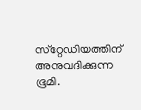സ്‌റ്റേഡിയത്തിന് അനുവദിക്കുന്ന ഭൂമി.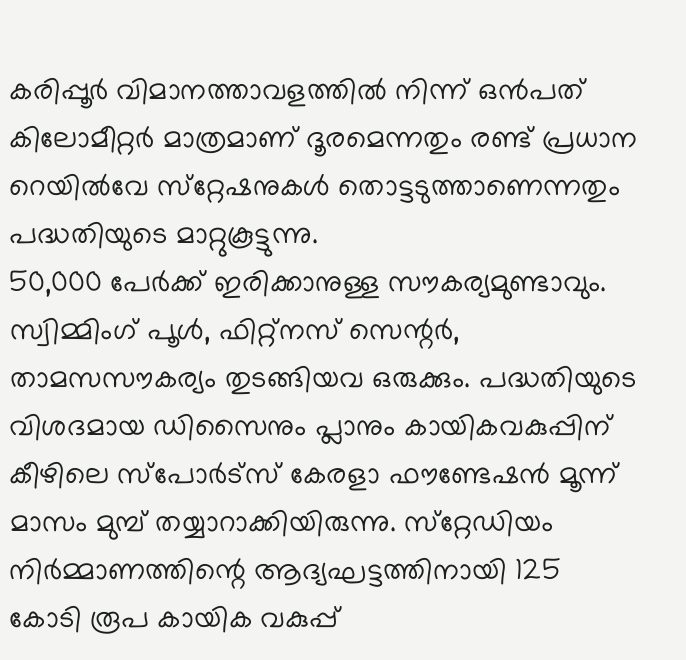കരിപ്പൂർ വിമാനത്താവളത്തിൽ നിന്ന് ഒൻപത് കിലോമീറ്റർ മാത്രമാണ് ദൂരമെന്നതും രണ്ട് പ്രധാന റെയിൽവേ സ്‌റ്റേഷനുകൾ തൊട്ടടുത്താണെന്നതും പദ്ധതിയുടെ മാറ്റുകൂട്ടുന്നു.
50,000 പേർക്ക് ഇരിക്കാനുള്ള സൗകര്യമുണ്ടാവും. സ്വിമ്മിംഗ് പൂൾ, ഫിറ്റ്നസ് സെന്റർ, താമസസൗകര്യം തുടങ്ങിയവ ഒരുക്കും. പദ്ധതിയുടെ വിശദമായ ഡിസൈനും പ്ലാനും കായികവകുപ്പിന് കീഴിലെ സ്‌പോർട്സ് കേരളാ ഫൗണ്ടേഷൻ മൂന്ന് മാസം മുമ്പ് തയ്യാറാക്കിയിരുന്നു. സ്‌റ്റേഡിയം നിർമ്മാണത്തിന്റെ ആദ്യഘട്ടത്തിനായി 125 കോടി രൂപ കായിക വകുപ്പ്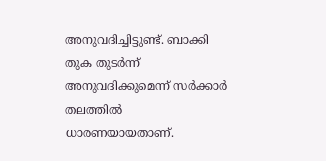അനുവദിച്ചിട്ടുണ്ട്. ബാക്കി തുക തുടർന്ന് അനുവദിക്കുമെന്ന് സർക്കാർ തലത്തിൽ ധാരണയായതാണ്.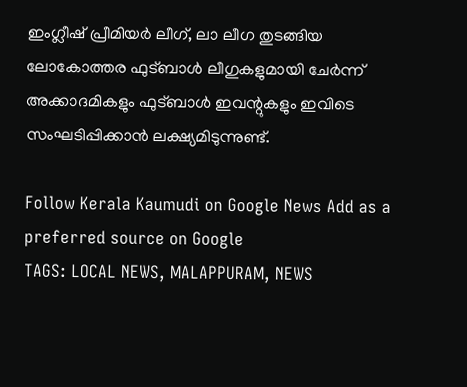ഇംഗ്ലീഷ് പ്രീമിയർ ലീഗ്, ലാ ലീഗ തുടങ്ങിയ ലോകോത്തര ഫുട്‌ബാൾ ലീഗുകളുമായി ചേർന്ന് അക്കാദമികളും ഫുട്‌ബാൾ ഇവന്റുകളും ഇവിടെ സംഘടിപ്പിക്കാൻ ലക്ഷ്യമിടുന്നുണ്ട്.

Follow Kerala Kaumudi on Google News Add as a preferred source on Google
TAGS: LOCAL NEWS, MALAPPURAM, NEWS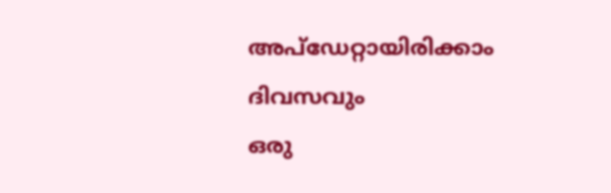അപ്ഡേറ്റായിരിക്കാം ദിവസവും
ഒരു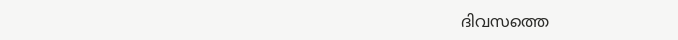ദിവസത്തെ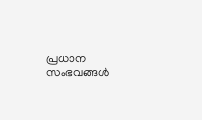പ്രധാന സംഭവങ്ങൾ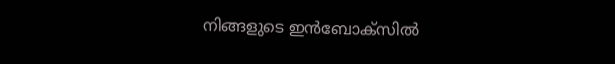നിങ്ങളുടെ ഇൻബോക്സിൽ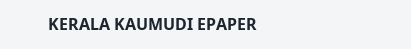KERALA KAUMUDI EPAPER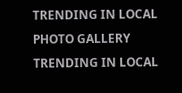TRENDING IN LOCAL
PHOTO GALLERY
TRENDING IN LOCAL